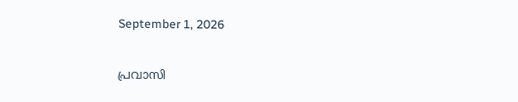September 1, 2026

പ്രവാസി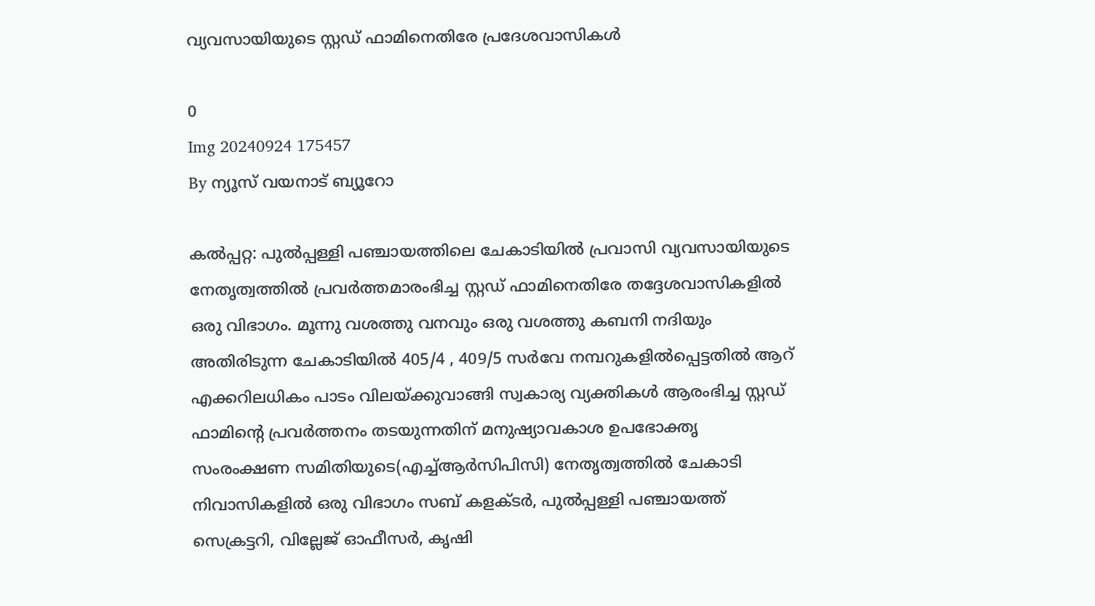വ്യവസായിയുടെ സ്റ്റഡ് ഫാമിനെതിരേ പ്രദേശവാസികൾ

0
Img 20240924 175457
By ന്യൂസ് വയനാട് ബ്യൂറോ

കല്‍പ്പറ്റ: പുല്‍പ്പള്ളി പഞ്ചായത്തിലെ ചേകാടിയില്‍ പ്രവാസി വ്യവസായിയുടെ നേതൃത്വത്തില്‍ പ്രവര്‍ത്തമാരംഭിച്ച സ്റ്റഡ് ഫാമിനെതിരേ തദ്ദേശവാസികളില്‍ ഒരു വിഭാഗം. മൂന്നു വശത്തു വനവും ഒരു വശത്തു കബനി നദിയും അതിരിടുന്ന ചേകാടിയില്‍ 405/4 , 409/5 സര്‍വേ നമ്പറുകളില്‍പ്പെട്ടതില്‍ ആറ് എക്കറിലധികം പാടം വിലയ്ക്കുവാങ്ങി സ്വകാര്യ വ്യക്തികള്‍ ആരംഭിച്ച സ്റ്റഡ് ഫാമിന്റെ പ്രവര്‍ത്തനം തടയുന്നതിന് മനുഷ്യാവകാശ ഉപഭോക്തൃ സംരംക്ഷണ സമിതിയുടെ(എച്ച്ആര്‍സിപിസി) നേതൃത്വത്തില്‍ ചേകാടി നിവാസികളില്‍ ഒരു വിഭാഗം സബ് കളക്ടര്‍, പുല്‍പ്പള്ളി പഞ്ചായത്ത് സെക്രട്ടറി, വില്ലേജ് ഓഫീസര്‍, കൃഷി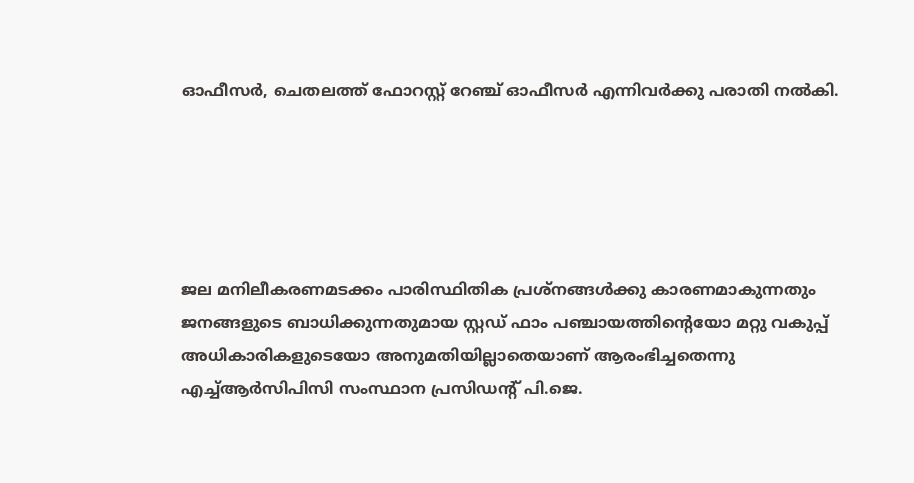ഓഫീസര്‍, ചെതലത്ത് ഫോറസ്റ്റ് റേഞ്ച് ഓഫീസര്‍ എന്നിവര്‍ക്കു പരാതി നല്‍കി.





ജല മനിലീകരണമടക്കം പാരിസ്ഥിതിക പ്രശ്‌നങ്ങള്‍ക്കു കാരണമാകുന്നതും ജനങ്ങളുടെ ബാധിക്കുന്നതുമായ സ്റ്റഡ് ഫാം പഞ്ചായത്തിന്റെയോ മറ്റു വകുപ്പ് അധികാരികളുടെയോ അനുമതിയില്ലാതെയാണ് ആരംഭിച്ചതെന്നു എച്ച്ആര്‍സിപിസി സംസ്ഥാന പ്രസിഡന്റ് പി.ജെ.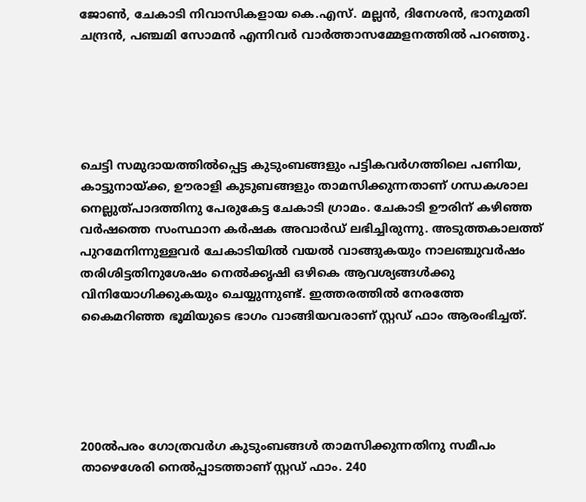ജോണ്‍, ചേകാടി നിവാസികളായ കെ.എസ്. മല്ലന്‍, ദിനേശന്‍, ഭാനുമതി ചന്ദ്രന്‍, പഞ്ചമി സോമന്‍ എന്നിവര്‍ വാര്‍ത്താസമ്മേളനത്തില്‍ പറഞ്ഞു.





ചെട്ടി സമുദായത്തില്‍പ്പെട്ട കുടുംബങ്ങളും പട്ടികവര്‍ഗത്തിലെ പണിയ, കാട്ടുനായ്ക്ക, ഊരാളി കുടുബങ്ങളും താമസിക്കുന്നതാണ് ഗന്ധകശാല നെല്ലുത്പാദത്തിനു പേരുകേട്ട ചേകാടി ഗ്രാമം. ചേകാടി ഊരിന് കഴിഞ്ഞ വര്‍ഷത്തെ സംസ്ഥാന കര്‍ഷക അവാര്‍ഡ് ലഭിച്ചിരുന്നു. അടുത്തകാലത്ത് പുറമേനിന്നുള്ളവര്‍ ചേകാടിയില്‍ വയല്‍ വാങ്ങുകയും നാലഞ്ചുവര്‍ഷം തരിശിട്ടതിനുശേഷം നെല്‍ക്കൃഷി ഒഴികെ ആവശ്യങ്ങള്‍ക്കു വിനിയോഗിക്കുകയും ചെയ്യുന്നുണ്ട്. ഇത്തരത്തില്‍ നേരത്തേ കൈമറിഞ്ഞ ഭൂമിയുടെ ഭാഗം വാങ്ങിയവരാണ് സ്റ്റഡ് ഫാം ആരംഭിച്ചത്.





200ല്‍പരം ഗോത്രവര്‍ഗ കുടുംബങ്ങള്‍ താമസിക്കുന്നതിനു സമീപം താഴെശേരി നെല്‍പ്പാടത്താണ് സ്റ്റഡ് ഫാം. 240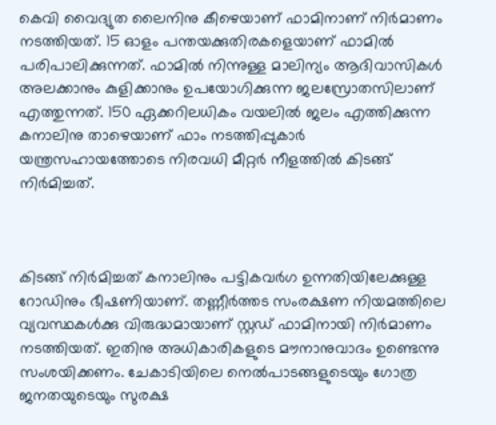കെവി വൈദ്യുത ലൈനിനു കീഴെയാണ് ഫാമിനാണ് നിര്‍മാണം നടത്തിയത്. 15 ഓളം പന്തയക്കുതിരകളെയാണ് ഫാമില്‍ പരിപാലിക്കുന്നത്. ഫാമില്‍ നിന്നുള്ള മാലിന്യം ആദിവാസികള്‍ അലക്കാനും കുളിക്കാനും ഉപയോഗിക്കുന്ന ജലസ്രോതസിലാണ് എത്തുന്നത്. 150 ഏക്കറിലധികം വയലില്‍ ജലം എത്തിക്കുന്ന കനാലിനു താഴെയാണ് ഫാം നടത്തിപ്പുകാര്‍ യന്ത്രസഹായത്തോടെ നിരവധി മീറ്റര്‍ നീളത്തില്‍ കിടങ്ങ് നിര്‍മിച്ചത്.



കിടങ്ങ് നിര്‍മിച്ചത് കനാലിനും പട്ടികവര്‍ഗ ഉന്നതിയിലേക്കുള്ള റോഡിനും ഭീഷണിയാണ്. തണ്ണീര്‍ത്തട സംരക്ഷണ നിയമത്തിലെ വ്യവസ്ഥകള്‍ക്കു വിരുദ്ധമായാണ് സ്റ്റഡ് ഫാമിനായി നിര്‍മാണം നടത്തിയത്. ഇതിനു അധികാരികളുടെ മൗനാനുവാദം ഉണ്ടെന്നു സംശയിക്കണം. ചേകാടിയിലെ നെല്‍പാടങ്ങളുടെയും ഗോത്ര ജനതയുടെയും സുരക്ഷ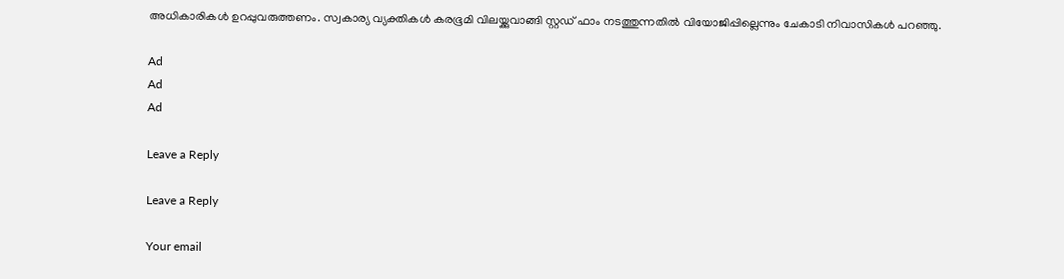അധികാരികള്‍ ഉറപ്പുവരുത്തണം. സ്വകാര്യ വ്യക്തികള്‍ കരഭൂമി വിലയ്ക്കുവാങ്ങി സ്റ്റഡ് ഫാം നടത്തുന്നതില്‍ വിയോജിപ്പില്ലെന്നും ചേകാടി നിവാസികള്‍ പറഞ്ഞു.

Ad
Ad
Ad

Leave a Reply

Leave a Reply

Your email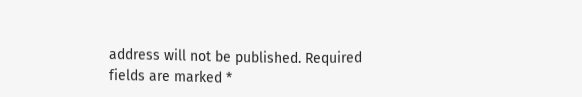address will not be published. Required fields are marked *